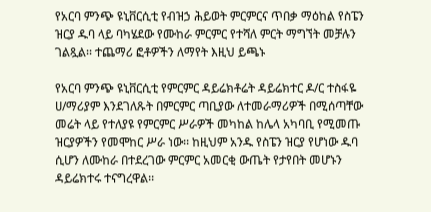የአርባ ምንጭ ዩኒቨርሲቲ የብዝኃ ሕይወት ምርምርና ጥበቃ ማዕከል የስፔን ዝርያ ዱባ ላይ ባካሄደው የሙከራ ምርምር የተሻለ ምርት ማግኘት መቻሉን ገልጿል፡፡ ተጨማሪ ፎቶዎችን ለማየት እዚህ ይጫኑ

የአርባ ምንጭ ዩኒቨርሲቲ የምርምር ዳይሬክቶሬት ዳይሬክተር ዶ/ር ተስፋዬ ሀ/ማሪያም እንደገለጹት በምርምር ጣቢያው ለተመራማሪዎች በሚሰጣቸው መሬት ላይ የተለያዩ የምርምር ሥራዎች መካከል ከሌላ አካባቢ የሚመጡ ዝርያዎችን የመሞከር ሥራ ነው፡፡ ከዚህም አንዱ የስፔን ዝርያ የሆነው ዱባ ሲሆን ለሙከራ በተደረገው ምርምር አመርቂ ውጤት የታየበት መሆኑን ዳይሬክተሩ ተናግረዋል፡፡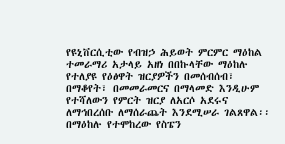የዩኒቨርሲቲው የብዝኃ ሕይወት ምርምር ማዕከል ተመራማሪ አታላይ አዘነ በበኩላቸው ማዕከሉ የተለያዩ የዕፅዋት ዝርያዎችን በመሰብሰብ፣ በማቆየት፣ በመመራመርና በማላመድ እንዲሁም የተሻለውን የምርት ዝርያ ለአርሶ አደሩና ለማኅበረሰቡ ለማሰራጨት እንደሚሠራ ገልጸዋል፡፡ በማዕከሉ የተሞከረው የስፔን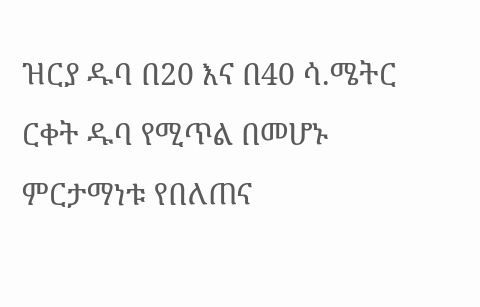ዝርያ ዱባ በ20 እና በ40 ሳ.ሜትር ርቀት ዱባ የሚጥል በመሆኑ ምርታማነቱ የበለጠና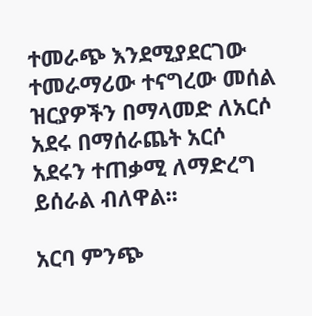ተመራጭ እንደሚያደርገው ተመራማሪው ተናግረው መሰል ዝርያዎችን በማላመድ ለአርሶ አደሩ በማሰራጨት አርሶ አደሩን ተጠቃሚ ለማድረግ ይሰራል ብለዋል፡፡

አርባ ምንጭ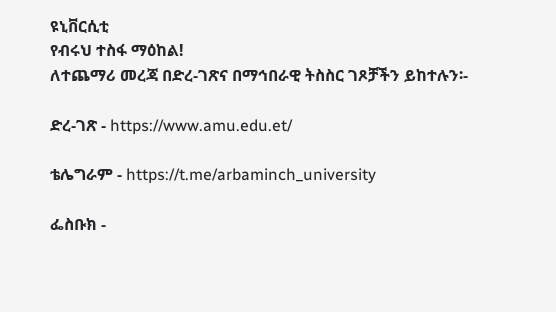ዩኒቨርሲቲ
የብሩህ ተስፋ ማዕከል!
ለተጨማሪ መረጃ በድረ-ገጽና በማኅበራዊ ትስስር ገጾቻችን ይከተሉን፡-

ድረ-ገጽ - https://www.amu.edu.et/

ቴሌግራም - https://t.me/arbaminch_university

ፌስቡክ -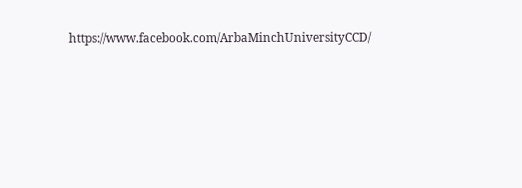https://www.facebook.com/ArbaMinchUniversityCCD/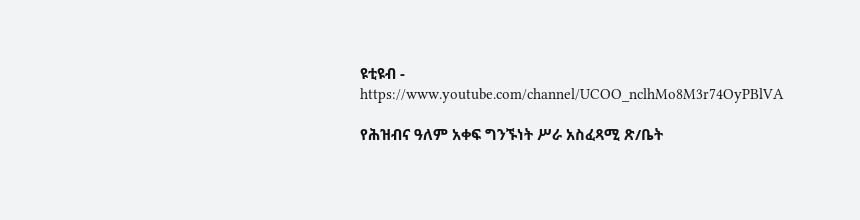ዩቲዩብ - https://www.youtube.com/channel/UCOO_nclhMo8M3r74OyPBlVA

የሕዝብና ዓለም አቀፍ ግንኙነት ሥራ አስፈጻሚ ጽ/ቤት